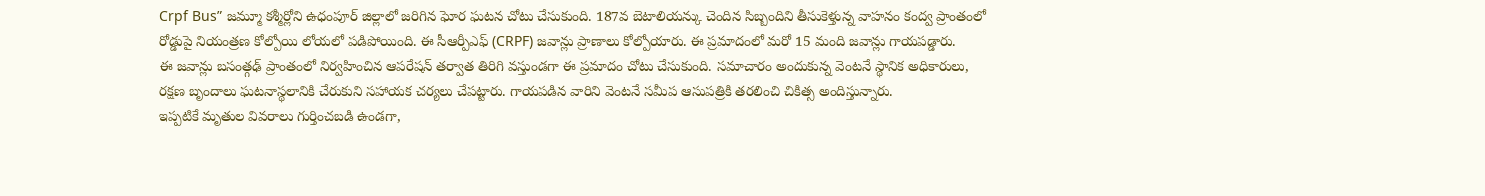Crpf Bus” జమ్మూ కశ్మీర్లోని ఉధంపూర్ జిల్లాలో జరిగిన ఘోర ఘటన చోటు చేసుకుంది. 187వ బెటాలియన్కు చెందిన సిబ్బందిని తీసుకెళ్తున్న వాహనం కంద్వ ప్రాంతంలో రోడ్డుపై నియంత్రణ కోల్పోయి లోయలో పడిపోయింది. ఈ సీఆర్పీఎఫ్ (CRPF) జవాన్లు ప్రాణాలు కోల్పోయారు. ఈ ప్రమాదంలో మరో 15 మంది జవాన్లు గాయపడ్డారు.
ఈ జవాన్లు బసంత్గఢ్ ప్రాంతంలో నిర్వహించిన ఆపరేషన్ తర్వాత తిరిగి వస్తుండగా ఈ ప్రమాదం చోటు చేసుకుంది. సమాచారం అందుకున్న వెంటనే స్థానిక అధికారులు, రక్షణ బృందాలు ఘటనాస్థలానికి చేరుకుని సహాయక చర్యలు చేపట్టారు. గాయపడిన వారిని వెంటనే సమీప ఆసుపత్రికి తరలించి చికిత్స అందిస్తున్నారు.
ఇప్పటికే మృతుల వివరాలు గుర్తించబడి ఉండగా,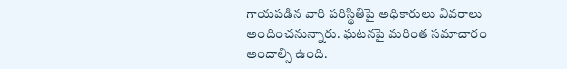గాయపడిన వారి పరిస్థితిపై అధికారులు వివరాలు అందించనున్నారు. ఘటనపై మరింత సమాచారం అందాల్సి ఉంది.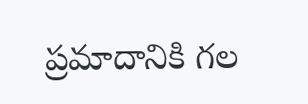ప్రమాదానికి గల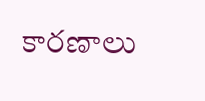కారణాలు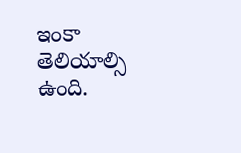ఇంకా తెలియాల్సి ఉంది.